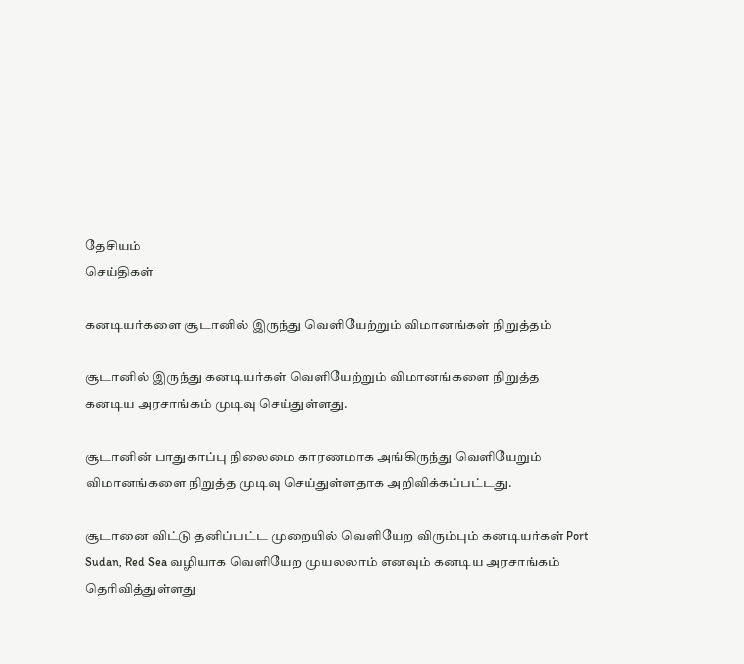தேசியம்
செய்திகள்

கனடியர்களை சூடானில் இருந்து வெளியேற்றும் விமானங்கள் நிறுத்தம்

சூடானில் இருந்து கனடியர்கள் வெளியேற்றும் விமானங்களை நிறுத்த கனடிய அரசாங்கம் முடிவு செய்துள்ளது.

சூடானின் பாதுகாப்பு நிலைமை காரணமாக அங்கிருந்து வெளியேறும் விமானங்களை நிறுத்த முடிவு செய்துள்ளதாக அறிவிக்கப்பட்டது.

சூடானை விட்டு தனிப்பட்ட முறையில் வெளியேற விரும்பும் கனடியர்கள் Port Sudan, Red Sea வழியாக வெளியேற முயலலாம் எனவும் கனடிய அரசாங்கம் தெரிவித்துள்ளது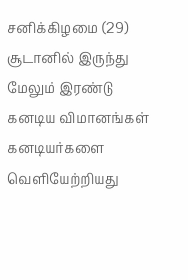சனிக்கிழமை (29) சூடானில் இருந்து மேலும் இரண்டு கனடிய விமானங்கள் கனடியர்களை வெளியேற்றியது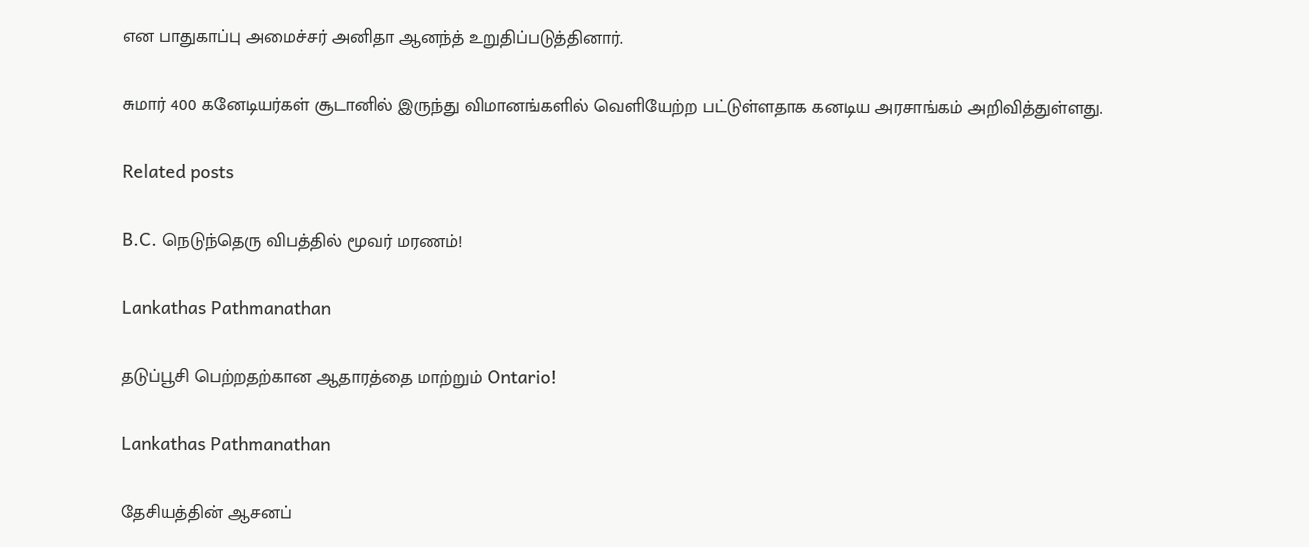என பாதுகாப்பு அமைச்சர் அனிதா ஆனந்த் உறுதிப்படுத்தினார்.

சுமார் 400 கனேடியர்கள் சூடானில் இருந்து விமானங்களில் வெளியேற்ற பட்டுள்ளதாக கனடிய அரசாங்கம் அறிவித்துள்ளது.

Related posts

B.C. நெடுந்தெரு விபத்தில் மூவர் மரணம்!

Lankathas Pathmanathan

தடுப்பூசி பெற்றதற்கான ஆதாரத்தை மாற்றும் Ontario!

Lankathas Pathmanathan

தேசியத்தின் ஆசனப்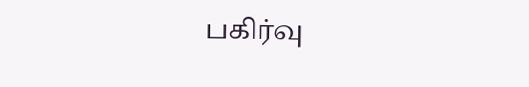பகிர்வு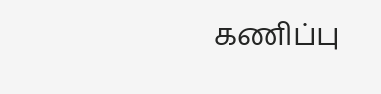கணிப்பு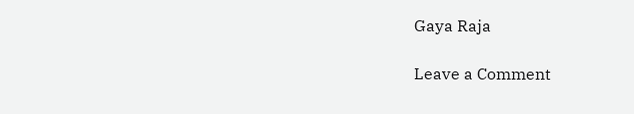Gaya Raja

Leave a Comment